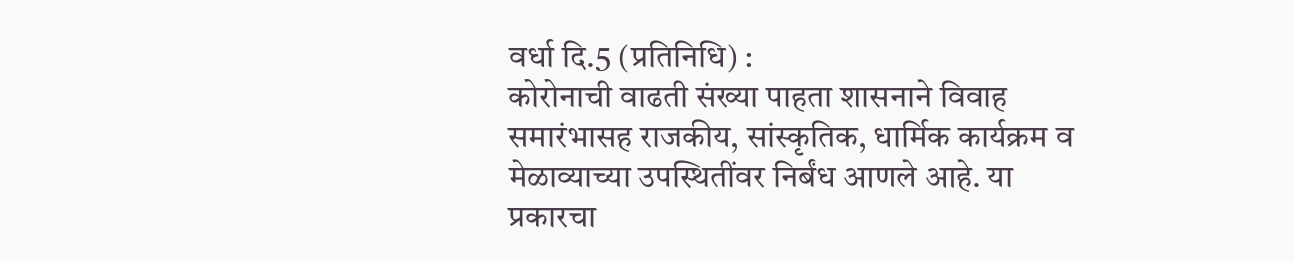वर्धा दि.5 (प्रतिनिधि) :
कोरोनाची वाढती संख्या पाहता शासनाने विवाह समारंभासह राजकीय, सांस्कृतिक, धार्मिक कार्यक्रम व मेळाव्याच्या उपस्थितींवर निर्बंध आणले आहे. या प्रकारचा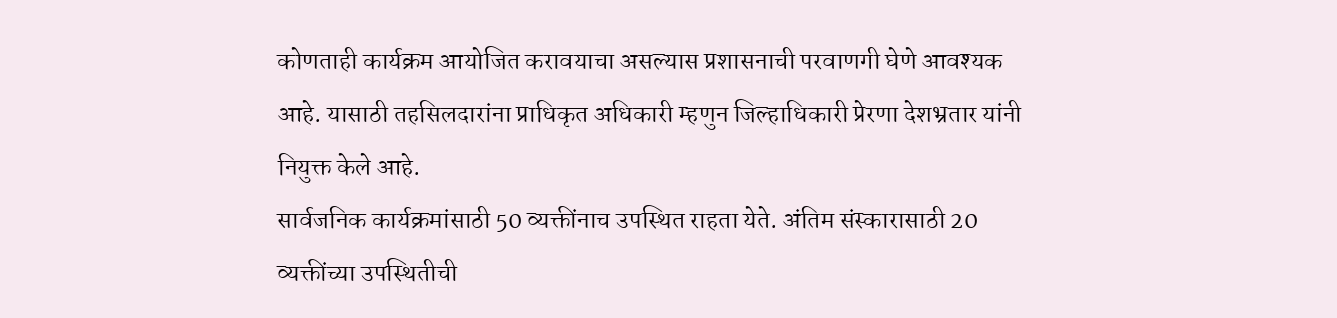कोणताही कार्यक्रम आयोजित करावयाचा असल्यास प्रशासनाची परवाणगी घेणे आवश्यक आहे. यासाठी तहसिलदारांना प्राधिकृत अधिकारी म्हणुन जिल्हाधिकारी प्रेरणा देशभ्रतार यांनी नियुक्त केले आहे.
सार्वजनिक कार्यक्रमांसाठी 50 व्यक्तींनाच उपस्थित राहता येते. अंतिम संस्कारासाठी 20 व्यक्तींच्या उपस्थितीची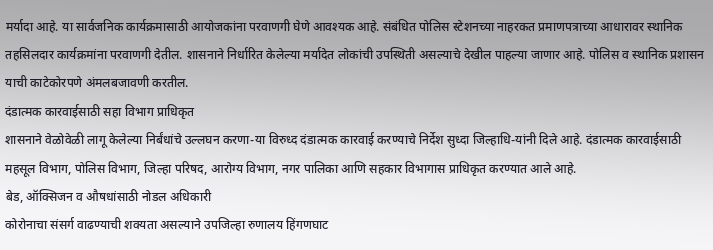मर्यादा आहे. या सार्वजनिक कार्यक्रमासाठी आयोजकांना परवाणगी घेणे आवश्यक आहे. संबंधित पोलिस स्टेशनच्या नाहरकत प्रमाणपत्राच्या आधारावर स्थानिक तहसिलदार कार्यक्रमांना परवाणगी देतील. शासनाने निर्धारित केलेल्या मर्यादेत लोकांची उपस्थिती असल्याचे देखील पाहल्या जाणार आहे. पोलिस व स्थानिक प्रशासन याची काटेकोरपणे अंमलबजावणी करतील.
दंडात्मक कारवाईसाठी सहा विभाग प्राधिकृत
शासनाने वेळोवेळी लागू केलेल्या निर्बंधांचे उल्लघन करणा-या विरुध्द दंडात्मक कारवाई करण्याचे निर्देश सुध्दा जिल्हाधि-यांनी दिले आहे. दंडात्मक कारवाईसाठी महसूल विभाग, पोलिस विभाग, जिल्हा परिषद, आरोग्य विभाग, नगर पालिका आणि सहकार विभागास प्राधिकृत करण्यात आले आहे.
बेड, ऑक्सिजन व औषधांसाठी नोडल अधिकारी
कोरोनाचा संसर्ग वाढण्याची शक्यता असल्याने उपजिल्हा रुणालय हिंगणघाट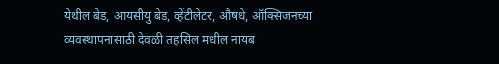येथील बेड, आयसीयु बेड, व्हेंटीलेटर, औषधे, ऑक्सिजनच्या व्यवस्थापनासाठी देवळी तहसिल मधील नायब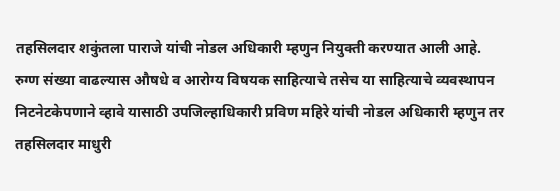तहसिलदार शकुंतला पाराजे यांची नोडल अधिकारी म्हणुन नियुक्ती करण्यात आली आहे.
रुग्ण संख्या वाढल्यास औषधे व आरोग्य विषयक साहित्याचे तसेच या साहित्याचे व्यवस्थापन निटनेटकेपणाने व्हावे यासाठी उपजिल्हाधिकारी प्रविण महिरे यांची नोडल अधिकारी म्हणुन तर तहसिलदार माधुरी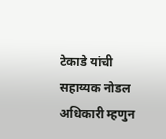टेकाडे यांची सहाय्यक नोडल अधिकारी म्हणुन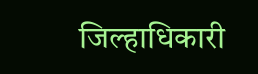जिल्हाधिकारी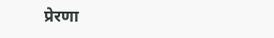प्रेरणा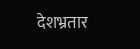देशभ्रतार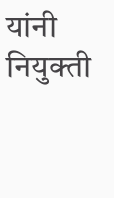यांनी नियुक्ती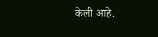केली आहे.